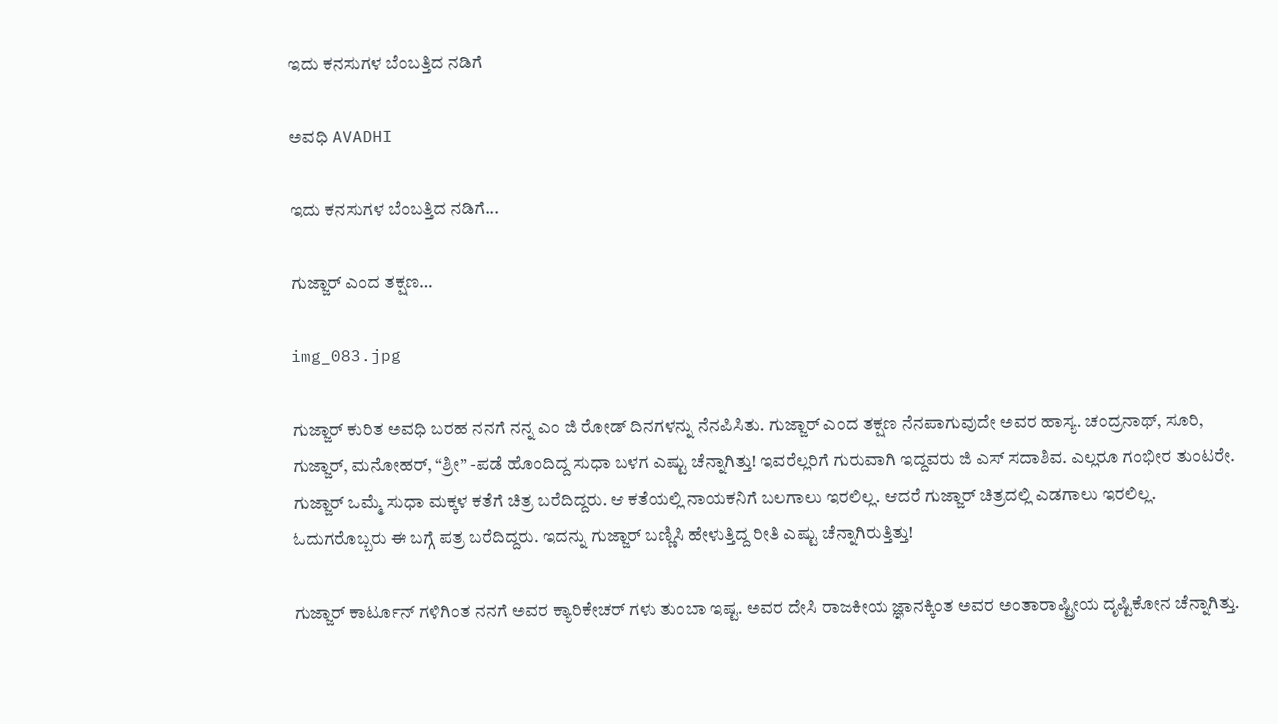ಇದು ಕನಸುಗಳ ಬೆಂಬತ್ತಿದ ನಡಿಗೆ‍

ಅವಧಿ AVADHI

ಇದು ಕನಸುಗಳ ಬೆಂಬತ್ತಿದ ನಡಿಗೆ...

ಗುಜ್ಜಾರ್ ಎಂದ ತಕ್ಷಣ…

img_083.jpg

ಗುಜ್ಜಾರ್ ಕುರಿತ ಅವಧಿ ಬರಹ ನನಗೆ ನನ್ನ ಎಂ ಜಿ ರೋಡ್ ದಿನಗಳನ್ನು ನೆನಪಿಸಿತು. ಗುಜ್ಜಾರ್ ಎಂದ ತಕ್ಷಣ ನೆನಪಾಗುವುದೇ ಅವರ ಹಾಸ್ಯ. ಚಂದ್ರನಾಥ್, ಸೂರಿ, ಗುಜ್ಜಾರ್, ಮನೋಹರ್, “ಶ್ರೀ” -ಪಡೆ ಹೊಂದಿದ್ದ ಸುಧಾ ಬಳಗ ಎಷ್ಟು ಚೆನ್ನಾಗಿತ್ತು! ಇವರೆಲ್ಲರಿಗೆ ಗುರುವಾಗಿ ಇದ್ದವರು ಜಿ ಎಸ್ ಸದಾಶಿವ. ಎಲ್ಲರೂ ಗಂಭೀರ ತುಂಟರೇ. ಗುಜ್ಜಾರ್ ಒಮ್ಮೆ ಸುಧಾ ಮಕ್ಕಳ ಕತೆಗೆ ಚಿತ್ರ ಬರೆದಿದ್ದರು. ಆ ಕತೆಯಲ್ಲಿ ನಾಯಕನಿಗೆ ಬಲಗಾಲು ಇರಲಿಲ್ಲ. ಆದರೆ ಗುಜ್ಜಾರ್ ಚಿತ್ರದಲ್ಲಿ ಎಡಗಾಲು ಇರಲಿಲ್ಲ. ಓದುಗರೊಬ್ಬರು ಈ ಬಗ್ಗೆ ಪತ್ರ ಬರೆದಿದ್ದರು. ಇದನ್ನು ಗುಜ್ಜಾರ್ ಬಣ್ಣಿಸಿ ಹೇಳುತ್ತಿದ್ದ ರೀತಿ ಎಷ್ಟು ಚೆನ್ನಾಗಿರುತ್ತಿತ್ತು!

ಗುಜ್ಜಾರ್ ಕಾರ್ಟೂನ್ ಗಳಿಗಿಂತ ನನಗೆ ಅವರ ಕ್ಯಾರಿಕೇಚರ್ ಗಳು ತುಂಬಾ ಇಷ್ಟ. ಅವರ ದೇಸಿ ರಾಜಕೀಯ ಜ್ಞಾನಕ್ಕಿಂತ ಅವರ ಅಂತಾರಾಷ್ಟ್ರೀಯ ದೃಷ್ಟಿಕೋನ ಚೆನ್ನಾಗಿತ್ತು.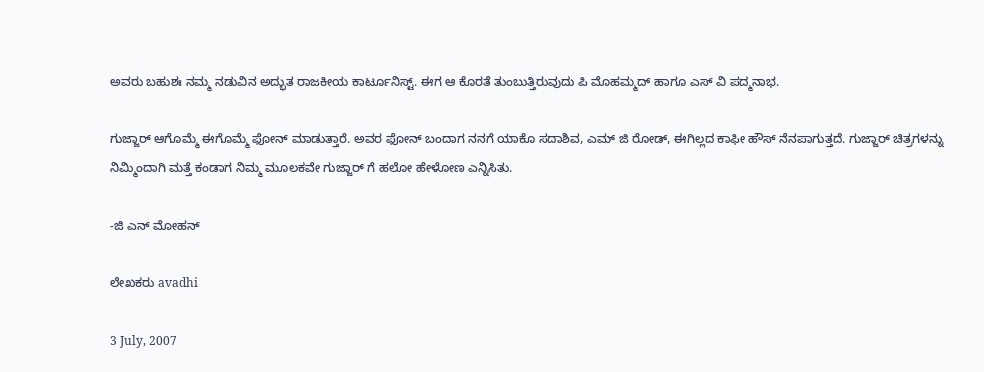ಅವರು ಬಹುಶಃ ನಮ್ಮ ನಡುವಿನ ಅದ್ಭುತ ರಾಜಕೀಯ ಕಾರ್ಟೂನಿಸ್ಟ್. ಈಗ ಆ ಕೊರತೆ ತುಂಬುತ್ತಿರುವುದು ಪಿ ಮೊಹಮ್ಮದ್ ಹಾಗೂ ಎಸ್ ವಿ ಪದ್ಮನಾಭ.

ಗುಜ್ಜಾರ್ ಆಗೊಮ್ಮೆ ಈಗೊಮ್ಮೆ ಫೋನ್ ಮಾಡುತ್ತಾರೆ. ಅವರ ಫೋನ್ ಬಂದಾಗ ನನಗೆ ಯಾಕೊ ಸದಾಶಿವ, ಎಮ್ ಜಿ ರೋಡ್, ಈಗಿಲ್ಲದ ಕಾಫೀ ಹೌಸ್ ನೆನಪಾಗುತ್ತದೆ. ಗುಜ್ಜಾರ್ ಚಿತ್ರಗಳನ್ನು ನಿಮ್ಮಿಂದಾಗಿ ಮತ್ತೆ ಕಂಡಾಗ ನಿಮ್ಮ ಮೂಲಕವೇ ಗುಜ್ಜಾರ್ ಗೆ ಹಲೋ ಹೇಳೋಣ ಎನ್ನಿಸಿತು.

-ಜಿ ಎನ್ ಮೋಹನ್

ಲೇಖಕರು avadhi

3 July, 2007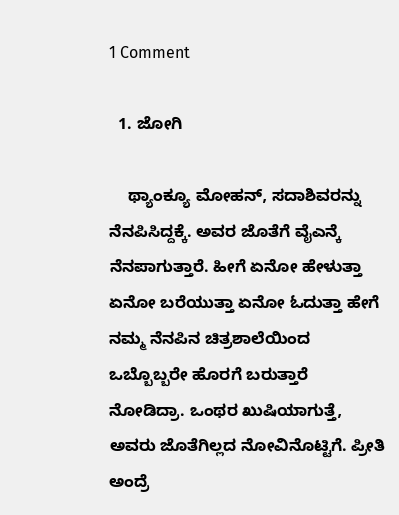1 Comment

  1. ಜೋಗಿ

    ಥ್ಯಾಂಕ್ಯೂ ಮೋಹನ್, ಸದಾಶಿವರನ್ನು ನೆನಪಿಸಿದ್ದಕ್ಕೆ. ಅವರ ಜೊತೆಗೆ ವೈಎನ್ಕೆ ನೆನಪಾಗುತ್ತಾರೆ. ಹೀಗೆ ಏನೋ ಹೇಳುತ್ತಾ ಏನೋ ಬರೆಯುತ್ತಾ ಏನೋ ಓದುತ್ತಾ ಹೇಗೆ ನಮ್ಮ ನೆನಪಿನ ಚಿತ್ರಶಾಲೆಯಿಂದ ಒಬ್ಬೊಬ್ಬರೇ ಹೊರಗೆ ಬರುತ್ತಾರೆ ನೋಡಿದ್ರಾ. ಒಂಥರ ಖುಷಿಯಾಗುತ್ತೆ, ಅವರು ಜೊತೆಗಿಲ್ಲದ ನೋವಿನೊಟ್ಟಿಗೆ. ಪ್ರೀತಿ ಅಂದ್ರೆ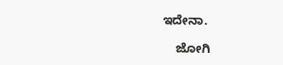ಇದೇನಾ.

    ಜೋಗಿ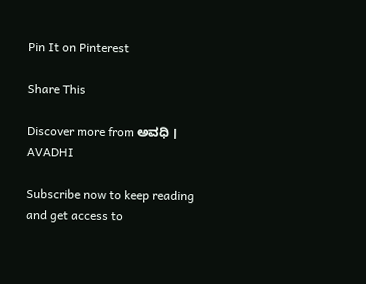Pin It on Pinterest

Share This

Discover more from ಅವಧಿ । AVADHI

Subscribe now to keep reading and get access to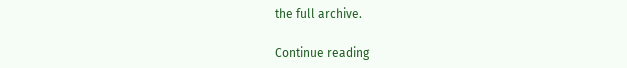the full archive.

Continue reading